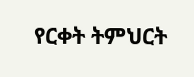የርቀት ትምህርት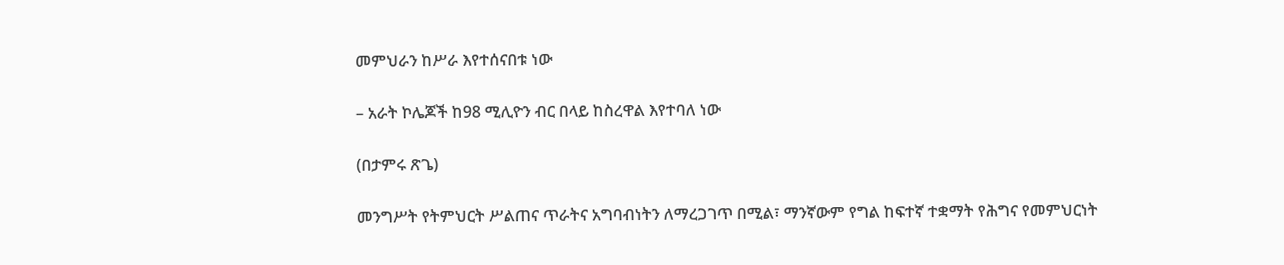መምህራን ከሥራ እየተሰናበቱ ነው

– አራት ኮሌጆች ከ98 ሚሊዮን ብር በላይ ከስረዋል እየተባለ ነው

(በታምሩ ጽጌ)

መንግሥት የትምህርት ሥልጠና ጥራትና አግባብነትን ለማረጋገጥ በሚል፣ ማንኛውም የግል ከፍተኛ ተቋማት የሕግና የመምህርነት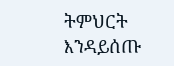ትምህርት እንዳይሰጡ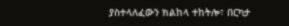ያስተላለፈውን ክልከላ ተከትሎ፣ በርካታ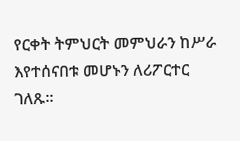የርቀት ትምህርት መምህራን ከሥራ እየተሰናበቱ መሆኑን ለሪፖርተር ገለጹ፡፡